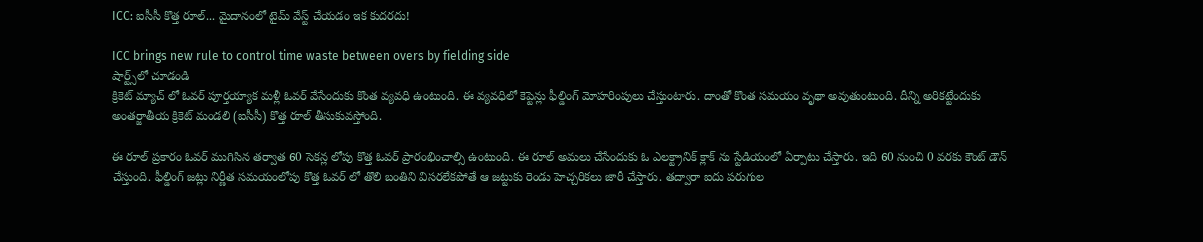ICC: ఐసీసీ కొత్త రూల్... మైదానంలో టైమ్ వేస్ట్ చేయడం ఇక కుదరదు!

ICC brings new rule to control time waste between overs by fielding side
షార్ట్స్‌లో చూడండి
క్రికెట్ మ్యాచ్ లో ఓవర్ పూర్తయ్యాక మళ్లీ ఓవర్ వేసేందుకు కొంత వ్యవధి ఉంటుంది. ఈ వ్యవధిలో కెప్టెన్లు ఫీల్డింగ్ మోహరింపులు చేస్తుంటారు. దాంతో కొంత సమయం వృథా అవుతుంటుంది. దీన్ని అరికట్టేందుకు అంతర్జాతీయ క్రికెట్ మండలి (ఐసీసీ) కొత్త రూల్ తీసుకువస్తోంది.

ఈ రూల్ ప్రకారం ఓవర్ ముగిసిన తర్వాత 60 సెకన్ల లోపు కొత్త ఓవర్ ప్రారంభించాల్సి ఉంటుంది. ఈ రూల్ అమలు చేసేందుకు ఓ ఎలక్ట్రానిక్ క్లాక్ ను స్టేడియంలో ఏర్పాటు చేస్తారు. ఇది 60 నుంచి 0 వరకు కౌంట్ డౌన్ చేస్తుంది. ఫీల్డింగ్ జట్లు నిర్ణీత సమయంలోపు కొత్త ఓవర్ లో తొలి బంతిని విసరలేకపోతే ఆ జట్టుకు రెండు హెచ్చరికలు జారీ చేస్తారు. తద్వారా ఐదు పరుగుల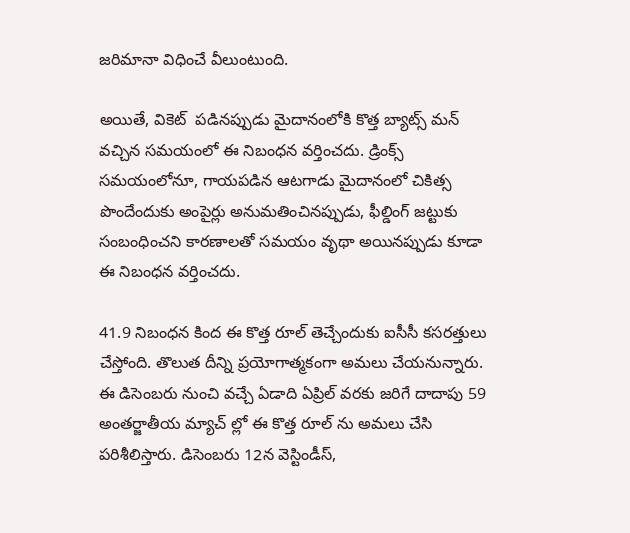జరిమానా విధించే వీలుంటుంది.

అయితే, వికెట్  పడినప్పుడు మైదానంలోకి కొత్త బ్యాట్స్ మన్ వచ్చిన సమయంలో ఈ నిబంధన వర్తించదు. డ్రింక్స్ సమయంలోనూ, గాయపడిన ఆటగాడు మైదానంలో చికిత్స పొందేందుకు అంపైర్లు అనుమతించినప్పుడు, ఫీల్డింగ్ జట్టుకు సంబంధించని కారణాలతో సమయం వృథా అయినప్పుడు కూడా ఈ నిబంధన వర్తించదు.

41.9 నిబంధన కింద ఈ కొత్త రూల్ తెచ్చేందుకు ఐసీసీ కసరత్తులు చేస్తోంది. తొలుత దీన్ని ప్రయోగాత్మకంగా అమలు చేయనున్నారు. ఈ డిసెంబరు నుంచి వచ్చే ఏడాది ఏప్రిల్ వరకు జరిగే దాదాపు 59 అంతర్జాతీయ మ్యాచ్ ల్లో ఈ కొత్త రూల్ ను అమలు చేసి పరిశీలిస్తారు. డిసెంబరు 12న వెస్టిండీస్,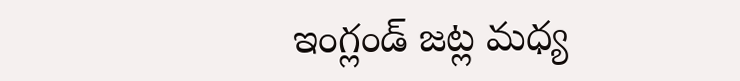ఇంగ్లండ్ జట్ల మధ్య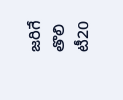జరిగే తొలి టీ20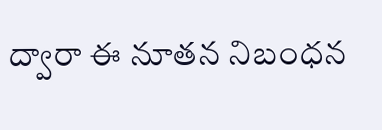ద్వారా ఈ నూతన నిబంధన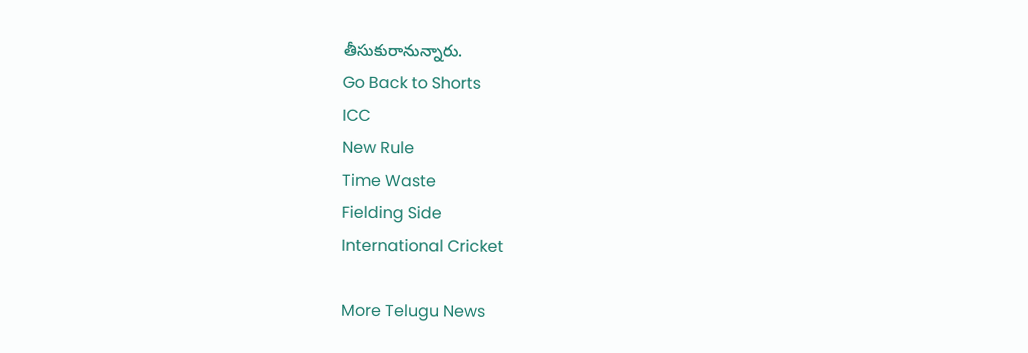తీసుకురానున్నారు.
Go Back to Shorts
ICC
New Rule
Time Waste
Fielding Side
International Cricket

More Telugu News